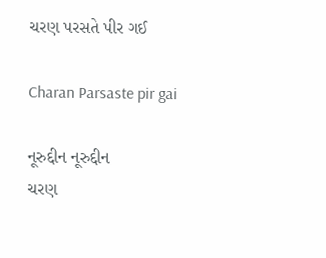ચરણ પરસતે પીર ગઈ

Charan Parsaste pir gai

નૂરુદ્દીન નૂરુદ્દીન
ચરણ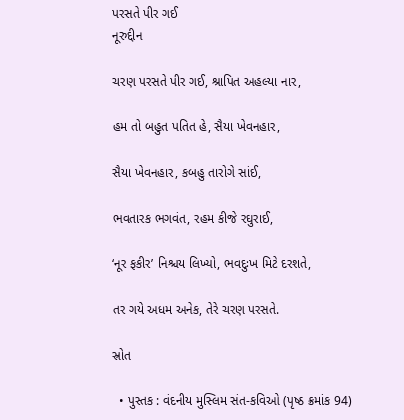પરસતે પીર ગઈ
નૂરુદ્દીન

ચરણ પરસતે પીર ગઈ, શ્રાપિત અહલ્યા નાર,

હમ તો બહુત પતિત હે, સૈયા ખેવનહાર,

સૈયા ખેવનહાર, કબહુ તારોગે સાંઈ,

ભવતારક ભગવંત, રહમ કીજે રઘુરાઈ,

‘નૂર ફકીર’ નિશ્ચય લિખ્યો, ભવદુઃખ મિટે દરશતે,

તર ગયે અધમ અનેક, તેરે ચરણ પરસતે.

સ્રોત

  • પુસ્તક : વંદનીય મુસ્લિમ સંત-કવિઓ (પૃષ્ઠ ક્રમાંક 94)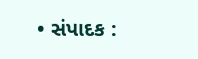• સંપાદક :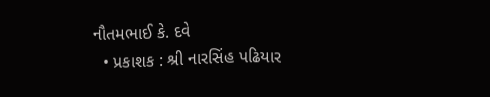નૌતમભાઈ કે. દવે
  • પ્રકાશક : શ્રી નારસિંહ પઢિયાર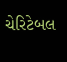ચેરિટેબલ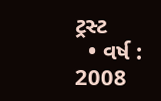ટ્રસ્ટ
  • વર્ષ : 2008